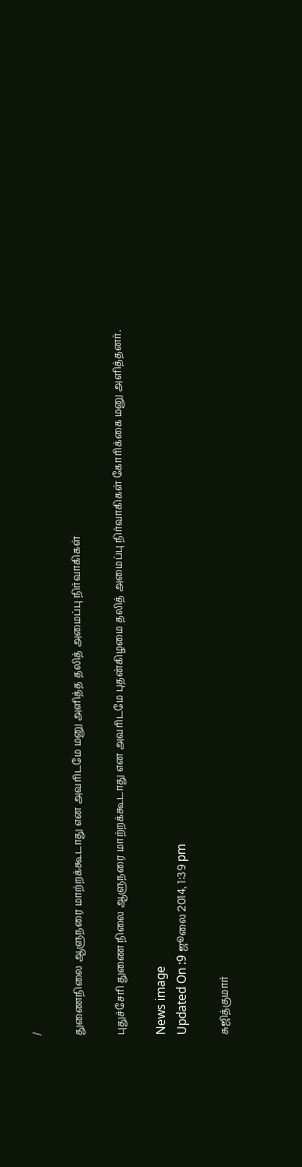/

துணைநிலை ஆளுநரை மாற்றக்கூடாது என அவரிடமே மனு அளித்த தலித் அமைப்பு நிர்வாகிகள்

புதுச்சேரி துணை நிலை ஆளுநரை மாற்றக்கூடாது என அவரிடமே புதன்கிழமை தலித் அமைப்பு நிர்வாகிகள் கோரிக்கை மனு அளித்தனர்.

News image
Updated On :9 ஜூலை 2014, 1:39 pm

சுஜித்குமார்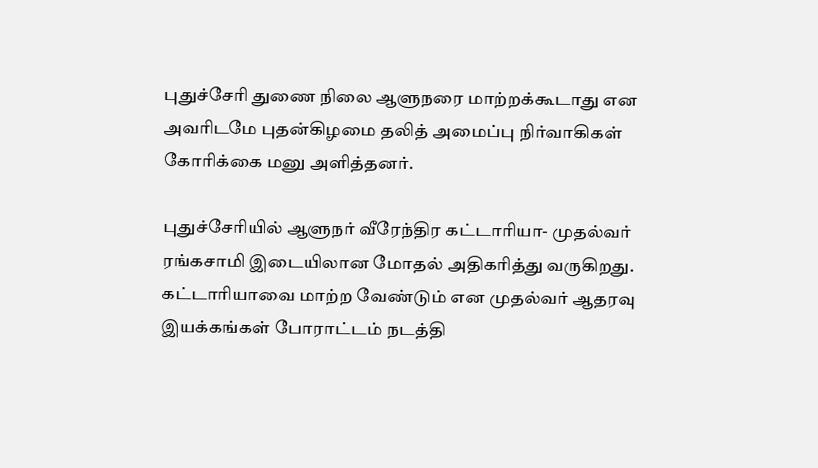புதுச்சேரி துணை நிலை ஆளுநரை மாற்றக்கூடாது என அவரிடமே புதன்கிழமை தலித் அமைப்பு நிர்வாகிகள் கோரிக்கை மனு அளித்தனர்.

புதுச்சேரியில் ஆளுநர் வீரேந்திர கட்டாரியா- முதல்வர் ரங்கசாமி இடையிலான மோதல் அதிகரித்து வருகிறது. கட்டாரியாவை மாற்ற வேண்டும் என முதல்வர் ஆதரவு இயக்கங்கள் போராட்டம் நடத்தி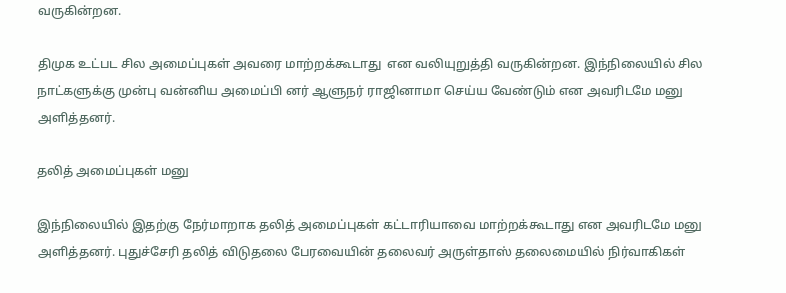வருகின்றன.

திமுக உட்பட சில அமைப்புகள் அவரை மாற்றக்கூடாது  என வலியுறுத்தி வருகின்றன. இந்நிலையில் சில நாட்களுக்கு முன்பு வன்னிய அமைப்பி னர் ஆளுநர் ராஜினாமா செய்ய வேண்டும் என அவரிடமே மனு அளித்தனர்.

தலித் அமைப்புகள் மனு

இந்நிலையில் இதற்கு நேர்மாறாக தலித் அமைப்புகள் கட்டாரியாவை மாற்றக்கூடாது என அவரிடமே மனு  அளித்தனர். புதுச்சேரி தலித் விடுதலை பேரவையின் தலைவர் அருள்தாஸ் தலைமையில் நிர்வாகிகள்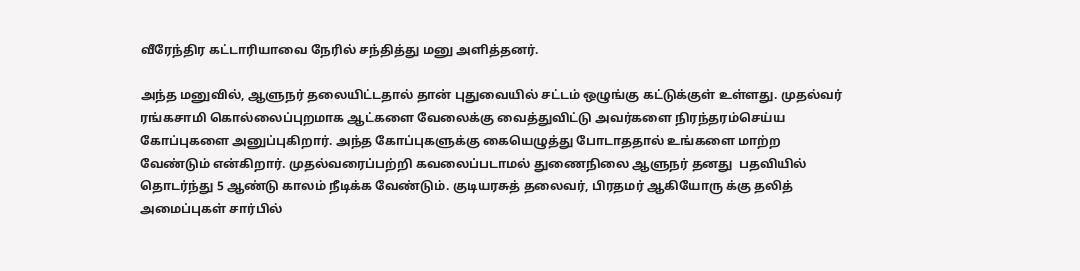வீரேந்திர கட்டாரியாவை நேரில் சந்தித்து மனு அளித்தனர்.

அந்த மனுவில், ஆளுநர் தலையிட்டதால் தான் புதுவையில் சட்டம் ஒழுங்கு கட்டுக்குள் உள்ளது. முதல்வர் ரங்கசாமி கொல்லைப்புறமாக ஆட்களை வேலைக்கு வைத்துவிட்டு அவர்களை நிரந்தரம்செய்ய கோப்புகளை அனுப்புகிறார். அந்த கோப்புகளுக்கு கையெழுத்து போடாததால் உங்களை மாற்ற வேண்டும் என்கிறார். முதல்வரைப்பற்றி கவலைப்படாமல் துணைநிலை ஆளுநர் தனது  பதவியில் தொடர்ந்து 5 ஆண்டு காலம் நீடிக்க வேண்டும். குடியரசுத் தலைவர், பிரதமர் ஆகியோரு க்கு தலித் அமைப்புகள் சார்பில்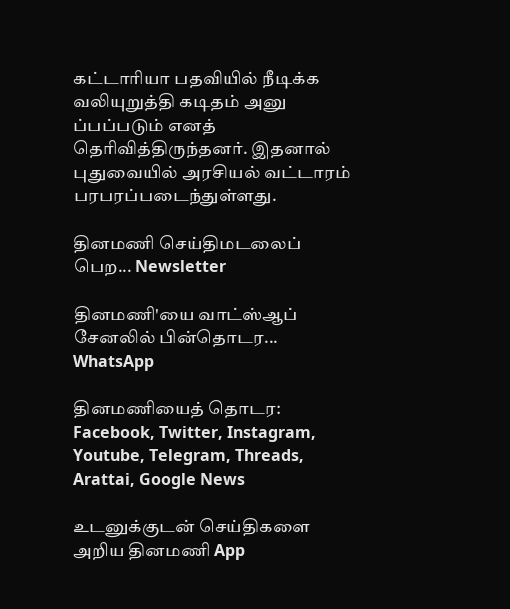கட்டாரியா பதவியில் நீடிக்க வலியுறுத்தி கடிதம் அனு ப்பப்படும் எனத் தெரிவித்திருந்தனர். இதனால் புதுவையில் அரசியல் வட்டாரம் பரபரப்படைந்துள்ளது.

தினமணி செய்திமடலைப் பெற... Newsletter

தினமணி'யை வாட்ஸ்ஆப் சேனலில் பின்தொடர... WhatsApp

தினமணியைத் தொடர: Facebook, Twitter, Instagram, Youtube, Telegram, Threads, Arattai, Google News

உடனுக்குடன் செய்திகளை அறிய தினமணி App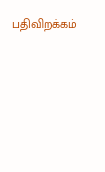பதிவிறக்கம்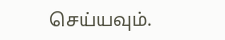செய்யவும்.